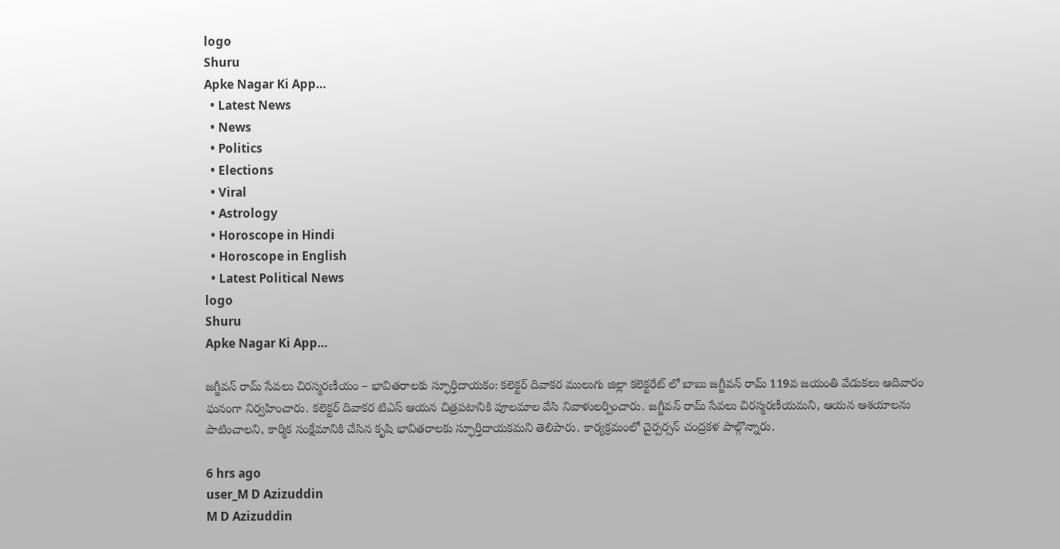logo
Shuru
Apke Nagar Ki App…
  • Latest News
  • News
  • Politics
  • Elections
  • Viral
  • Astrology
  • Horoscope in Hindi
  • Horoscope in English
  • Latest Political News
logo
Shuru
Apke Nagar Ki App…

జగ్జీవన్ రామ్ సేవలు చిరస్మరణీయం – భావితరాలకు స్ఫూర్తిదాయకం: కలెక్టర్ దివాకర ములుగు జిల్లా కలెక్టరేట్ లో బాబు జగ్జీవన్ రామ్ 119వ జయంతి వేడుకలు ఆదివారం ఘనంగా నిర్వహించారు. కలెక్టర్ దివాకర టిఎస్ ఆయన చిత్రపటానికి పూలమాల వేసి నివాళులర్పించారు. జగ్జీవన్ రామ్ సేవలు చిరస్మరణీయమని, ఆయన ఆశయాలను పాటించాలని, కార్మిక సంక్షేమానికి చేసిన కృషి భావితరాలకు స్ఫూర్తిదాయకమని తెలిపారు. కార్యక్రమంలో చైర్పర్సన్ చంద్రకళ పాల్గొన్నారు.

6 hrs ago
user_M D Azizuddin
M D Azizuddin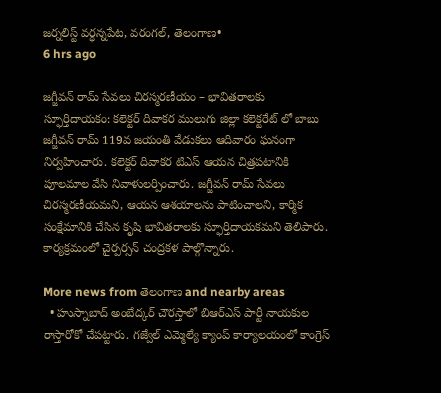జర్నలిస్ట్ వర్ధన్నపేట, వరంగల్, తెలంగాణ•
6 hrs ago

జగ్జీవన్ రామ్ సేవలు చిరస్మరణీయం – భావితరాలకు స్ఫూర్తిదాయకం: కలెక్టర్ దివాకర ములుగు జిల్లా కలెక్టరేట్ లో బాబు జగ్జీవన్ రామ్ 119వ జయంతి వేడుకలు ఆదివారం ఘనంగా నిర్వహించారు. కలెక్టర్ దివాకర టిఎస్ ఆయన చిత్రపటానికి పూలమాల వేసి నివాళులర్పించారు. జగ్జీవన్ రామ్ సేవలు చిరస్మరణీయమని, ఆయన ఆశయాలను పాటించాలని, కార్మిక సంక్షేమానికి చేసిన కృషి భావితరాలకు స్ఫూర్తిదాయకమని తెలిపారు. కార్యక్రమంలో చైర్పర్సన్ చంద్రకళ పాల్గొన్నారు.

More news from తెలంగాణ and nearby areas
  • హుస్నాబాద్ అంబేద్కర్ చౌరస్తాలో బిఆర్ఎస్ పార్టీ నాయకుల రాస్తారోకో చేపట్టారు. గజ్వేల్ ఎమ్మెల్యే క్యాంప్ కార్యాలయంలో కాంగ్రెస్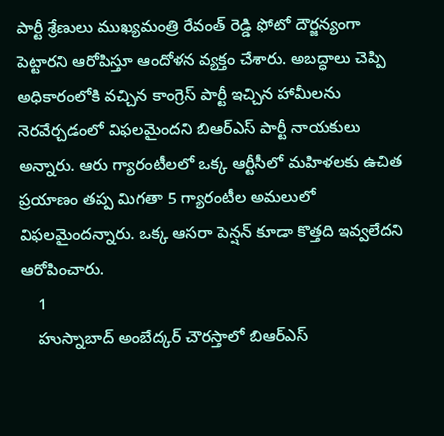పార్టీ శ్రేణులు ముఖ్యమంత్రి రేవంత్ రెడ్డి ఫోటో దౌర్జన్యంగా పెట్టారని ఆరోపిస్తూ ఆందోళన వ్యక్తం చేశారు. అబద్ధాలు చెప్పి అధికారంలోకి వచ్చిన కాంగ్రెస్ పార్టీ ఇచ్చిన హామీలను నెరవేర్చడంలో విఫలమైందని బిఆర్ఎస్ పార్టీ నాయకులు అన్నారు. ఆరు గ్యారంటీలలో ఒక్క ఆర్టీసీలో మహిళలకు ఉచిత ప్రయాణం తప్ప మిగతా 5 గ్యారంటీల అమలులో విఫలమైందన్నారు. ఒక్క ఆసరా పెన్షన్ కూడా కొత్తది ఇవ్వలేదని ఆరోపించారు.
    1
    హుస్నాబాద్ అంబేద్కర్ చౌరస్తాలో బిఆర్ఎస్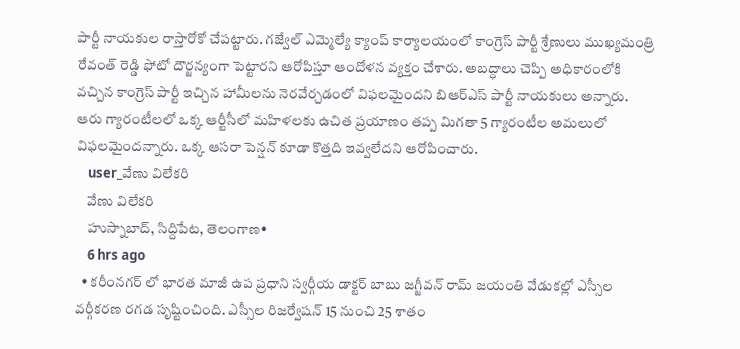పార్టీ నాయకుల రాస్తారోకో చేపట్టారు. గజ్వేల్ ఎమ్మెల్యే క్యాంప్ కార్యాలయంలో కాంగ్రెస్ పార్టీ శ్రేణులు ముఖ్యమంత్రి రేవంత్ రెడ్డి ఫోటో దౌర్జన్యంగా పెట్టారని ఆరోపిస్తూ ఆందోళన వ్యక్తం చేశారు. అబద్ధాలు చెప్పి అధికారంలోకి వచ్చిన కాంగ్రెస్ పార్టీ ఇచ్చిన హామీలను నెరవేర్చడంలో విఫలమైందని బిఆర్ఎస్ పార్టీ నాయకులు అన్నారు. ఆరు గ్యారంటీలలో ఒక్క ఆర్టీసీలో మహిళలకు ఉచిత ప్రయాణం తప్ప మిగతా 5 గ్యారంటీల అమలులో విఫలమైందన్నారు. ఒక్క ఆసరా పెన్షన్ కూడా కొత్తది ఇవ్వలేదని ఆరోపించారు.
    user_వేణు విలేకరి
    వేణు విలేకరి
    హుస్నాబాద్, సిద్దిపేట, తెలంగాణ•
    6 hrs ago
  • కరీంనగర్ లో భారత మాజీ ఉప ప్రధాని స్వర్గీయ డాక్టర్ బాబు జగ్జీవన్ రామ్ జయంతి వేడుకల్లో ఎస్సీల వర్గీకరణ రగడ సృష్టించింది. ఎస్సీల రిజర్వేషన్ 15 నుంచి 25 శాతం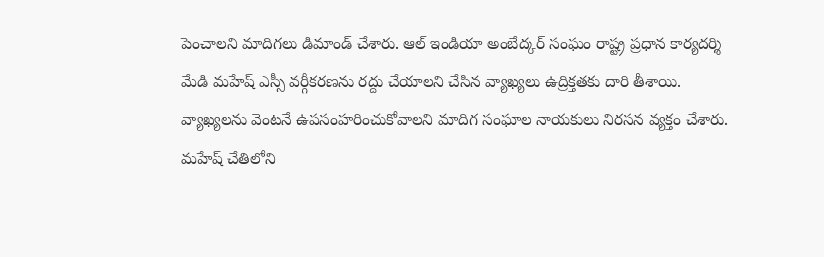పెంచాలని మాదిగలు డిమాండ్ చేశారు. ఆల్ ఇండియా అంబేద్కర్ సంఘం రాష్ట్ర ప్రధాన కార్యదర్శి మేడి మహేష్ ఎస్సీ వర్గీకరణను రద్దు చేయాలని చేసిన వ్యాఖ్యలు ఉద్రిక్తతకు దారి తీశాయి. వ్యాఖ్యలను వెంటనే ఉపసంహరించుకోవాలని మాదిగ సంఘాల నాయకులు నిరసన వ్యక్తం చేశారు. మహేష్ చేతిలోని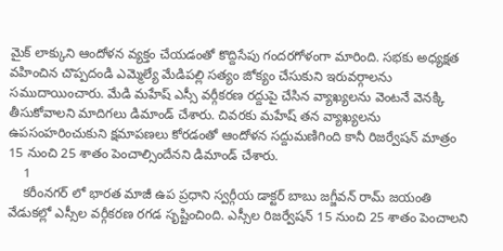మైక్ లాక్కుని ఆందోళన వ్యక్తం చేయడంతో కొద్దిసేపు గందరగోళంగా మారింది. సభకు అధ్యక్షత వహించిన చొప్పదండి ఎమ్మెల్యే మేడిపల్లి సత్యం జోక్యం చేసుకుని ఇరువర్గాలను సముదాయించారు. మేడి మహేష్ ఎస్సీ వర్గీకరణ రద్దుపై చేసిన వ్యాఖ్యలను వెంటనే వెనక్కి తీసుకోవాలని మాదిగలు డిమాండ్ చేశారు. చివరకు మహేష్ తన వ్యాఖ్యలను ఉపసంహరించుకుని క్షమాపణలు కోరడంతో ఆందోళన సద్దుమణిగింది కానీ రిజర్వేషన్ మాత్రం 15 నుంచి 25 శాతం పెంచాల్సిందేనని డిమాండ్ చేశారు.
    1
    కరీంనగర్ లో భారత మాజీ ఉప ప్రధాని స్వర్గీయ డాక్టర్ బాబు జగ్జీవన్ రామ్ జయంతి వేడుకల్లో ఎస్సీల వర్గీకరణ రగడ సృష్టించింది. ఎస్సీల రిజర్వేషన్ 15 నుంచి 25 శాతం పెంచాలని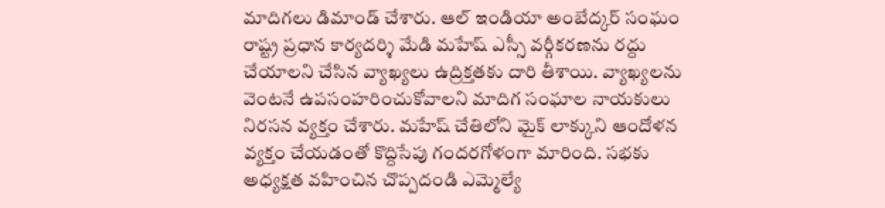మాదిగలు డిమాండ్ చేశారు. ఆల్ ఇండియా అంబేద్కర్ సంఘం రాష్ట్ర ప్రధాన కార్యదర్శి మేడి మహేష్ ఎస్సీ వర్గీకరణను రద్దు చేయాలని చేసిన వ్యాఖ్యలు ఉద్రిక్తతకు దారి తీశాయి. వ్యాఖ్యలను వెంటనే ఉపసంహరించుకోవాలని మాదిగ సంఘాల నాయకులు నిరసన వ్యక్తం చేశారు. మహేష్ చేతిలోని మైక్ లాక్కుని ఆందోళన వ్యక్తం చేయడంతో కొద్దిసేపు గందరగోళంగా మారింది. సభకు అధ్యక్షత వహించిన చొప్పదండి ఎమ్మెల్యే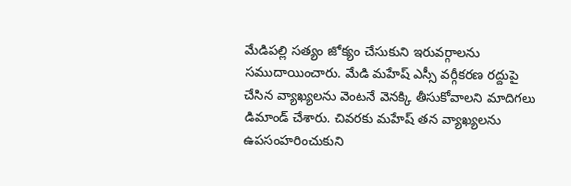మేడిపల్లి సత్యం జోక్యం చేసుకుని ఇరువర్గాలను సముదాయించారు. మేడి మహేష్ ఎస్సీ వర్గీకరణ రద్దుపై చేసిన వ్యాఖ్యలను వెంటనే వెనక్కి తీసుకోవాలని మాదిగలు డిమాండ్ చేశారు. చివరకు మహేష్ తన వ్యాఖ్యలను ఉపసంహరించుకుని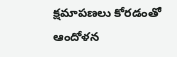క్షమాపణలు కోరడంతో ఆందోళన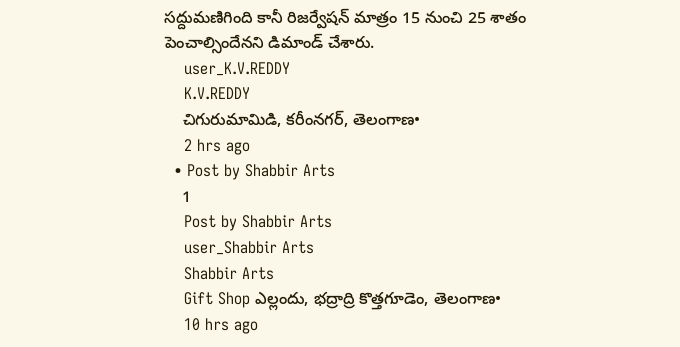సద్దుమణిగింది కానీ రిజర్వేషన్ మాత్రం 15 నుంచి 25 శాతం పెంచాల్సిందేనని డిమాండ్ చేశారు.
    user_K.V.REDDY
    K.V.REDDY
    చిగురుమామిడి, కరీంనగర్, తెలంగాణ•
    2 hrs ago
  • Post by Shabbir Arts
    1
    Post by Shabbir Arts
    user_Shabbir Arts
    Shabbir Arts
    Gift Shop ఎల్లందు, భద్రాద్రి కొత్తగూడెం, తెలంగాణ•
    10 hrs ago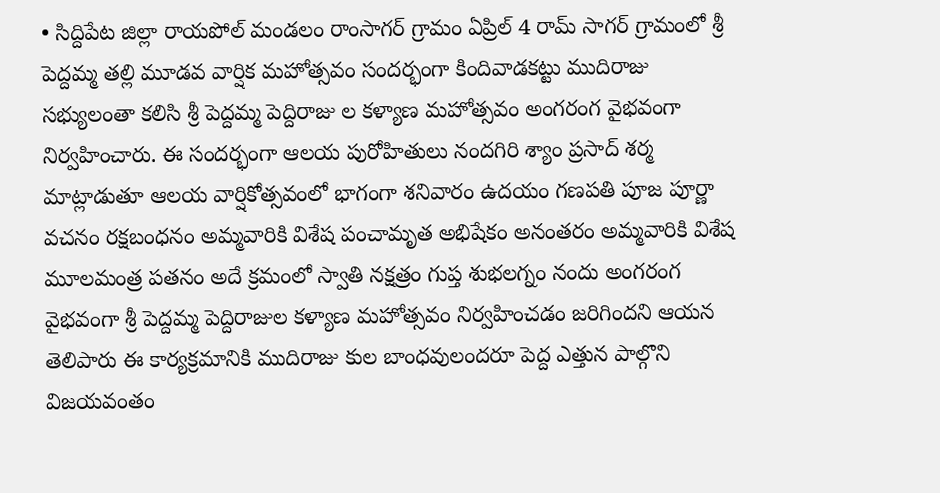• సిద్దిపేట జిల్లా రాయపోల్ మండలం రాంసాగర్ గ్రామం ఏప్రిల్ 4 రామ్ సాగర్ గ్రామంలో శ్రీ పెద్దమ్మ తల్లి మూడవ వార్షిక మహోత్సవం సందర్భంగా కిందివాడకట్టు ముదిరాజు సభ్యులంతా కలిసి శ్రీ పెద్దమ్మ పెద్దిరాజు ల కళ్యాణ మహోత్సవం అంగరంగ వైభవంగా నిర్వహించారు. ఈ సందర్భంగా ఆలయ పురోహితులు నందగిరి శ్యాం ప్రసాద్ శర్మ మాట్లాడుతూ ఆలయ వార్షికోత్సవంలో భాగంగా శనివారం ఉదయం గణపతి పూజ పూర్ణా వచనం రక్షబంధనం అమ్మవారికి విశేష పంచామృత అభిషేకం అనంతరం అమ్మవారికి విశేష మూలమంత్ర పతనం అదే క్రమంలో స్వాతి నక్షత్రం గుప్త శుభలగ్నం నందు అంగరంగ వైభవంగా శ్రీ పెద్దమ్మ పెద్దిరాజుల కళ్యాణ మహోత్సవం నిర్వహించడం జరిగిందని ఆయన తెలిపారు ఈ కార్యక్రమానికి ముదిరాజు కుల బాంధవులందరూ పెద్ద ఎత్తున పాల్గొని విజయవంతం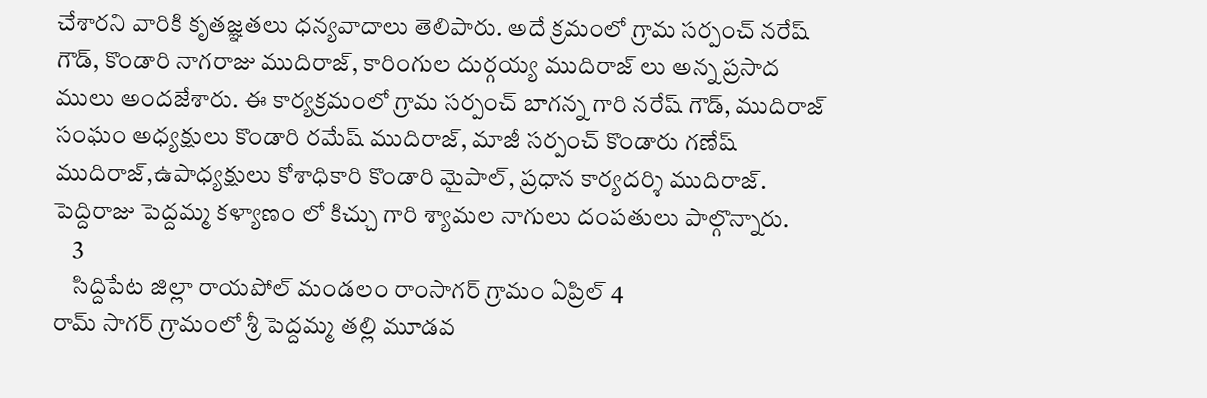చేశారని వారికి కృతజ్ఞతలు ధన్యవాదాలు తెలిపారు. అదే క్రమంలో గ్రామ సర్పంచ్ నరేష్ గౌడ్, కొండారి నాగరాజు ముదిరాజ్, కారింగుల దుర్గయ్య ముదిరాజ్ లు అన్న ప్రసాద ములు అందజేశారు. ఈ కార్యక్రమంలో గ్రామ సర్పంచ్ బాగన్న గారి నరేష్ గౌడ్, ముదిరాజ్ సంఘం అధ్యక్షులు కొండారి రమేష్ ముదిరాజ్, మాజీ సర్పంచ్ కొండారు గణేష్ ముదిరాజ్,ఉపాధ్యక్షులు కోశాధికారి కొండారి మైపాల్, ప్రధాన కార్యదర్శి ముదిరాజ్. పెద్దిరాజు పెద్దమ్మ కళ్యాణం లో కిచ్చు గారి శ్యామల నాగులు దంపతులు పాల్గొన్నారు.
    3
    సిద్దిపేట జిల్లా రాయపోల్ మండలం రాంసాగర్ గ్రామం ఏప్రిల్ 4
రామ్ సాగర్ గ్రామంలో శ్రీ పెద్దమ్మ తల్లి మూడవ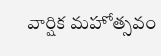వార్షిక మహోత్సవం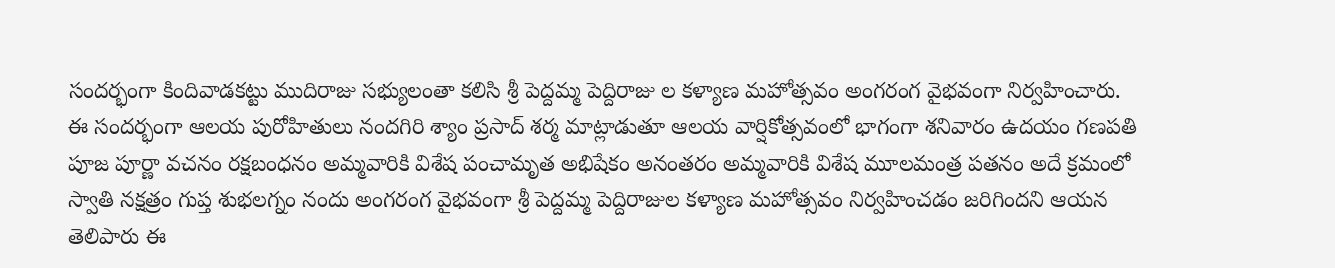సందర్భంగా కిందివాడకట్టు ముదిరాజు సభ్యులంతా కలిసి శ్రీ పెద్దమ్మ పెద్దిరాజు ల కళ్యాణ మహోత్సవం అంగరంగ వైభవంగా నిర్వహించారు.
ఈ సందర్భంగా ఆలయ పురోహితులు నందగిరి శ్యాం ప్రసాద్ శర్మ మాట్లాడుతూ ఆలయ వార్షికోత్సవంలో భాగంగా శనివారం ఉదయం గణపతి పూజ పూర్ణా వచనం రక్షబంధనం అమ్మవారికి విశేష పంచామృత అభిషేకం అనంతరం అమ్మవారికి విశేష మూలమంత్ర పతనం అదే క్రమంలో స్వాతి నక్షత్రం గుప్త శుభలగ్నం నందు అంగరంగ వైభవంగా శ్రీ పెద్దమ్మ పెద్దిరాజుల కళ్యాణ మహోత్సవం నిర్వహించడం జరిగిందని ఆయన తెలిపారు ఈ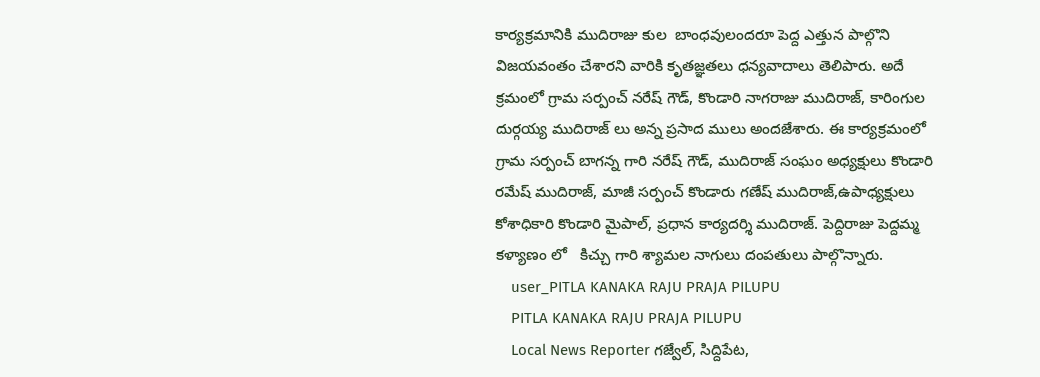కార్యక్రమానికి ముదిరాజు కుల  బాంధవులందరూ పెద్ద ఎత్తున పాల్గొని విజయవంతం చేశారని వారికి కృతజ్ఞతలు ధన్యవాదాలు తెలిపారు. అదే క్రమంలో గ్రామ సర్పంచ్ నరేష్ గౌడ్, కొండారి నాగరాజు ముదిరాజ్, కారింగుల దుర్గయ్య ముదిరాజ్ లు అన్న ప్రసాద ములు అందజేశారు. ఈ కార్యక్రమంలో గ్రామ సర్పంచ్ బాగన్న గారి నరేష్ గౌడ్, ముదిరాజ్ సంఘం అధ్యక్షులు కొండారి రమేష్ ముదిరాజ్, మాజీ సర్పంచ్ కొండారు గణేష్ ముదిరాజ్,ఉపాధ్యక్షులు కోశాధికారి కొండారి మైపాల్, ప్రధాన కార్యదర్శి ముదిరాజ్. పెద్దిరాజు పెద్దమ్మ కళ్యాణం లో   కిచ్చు గారి శ్యామల నాగులు దంపతులు పాల్గొన్నారు.
    user_PITLA KANAKA RAJU PRAJA PILUPU
    PITLA KANAKA RAJU PRAJA PILUPU
    Local News Reporter గజ్వేల్, సిద్దిపేట,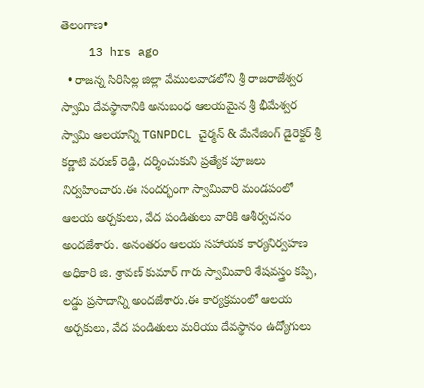తెలంగాణ•
    13 hrs ago
  • రాజన్న సిరిసిల్ల జిల్లా వేములవాడలోని శ్రీ రాజరాజేశ్వర స్వామి దేవస్థానానికి అనుబంధ ఆలయమైన శ్రీ భీమేశ్వర స్వామి ఆలయాన్ని TGNPDCL చైర్మన్ & మేనేజింగ్ డైరెక్టర్ శ్రీ కర్ణాటి వరుణ్ రెడ్డి, దర్శించుకుని ప్రత్యేక పూజలు నిర్వహించారు.ఈ సందర్భంగా స్వామివారి మండపంలో ఆలయ అర్చకులు, వేద పండితులు వారికి ఆశీర్వచనం అందజేశారు. అనంతరం ఆలయ సహాయక కార్యనిర్వహణ అధికారి జి. శ్రావణ్ కుమార్ గారు స్వామివారి శేషవస్త్రం కప్పి, లడ్డు ప్రసాదాన్ని అందజేశారు.ఈ కార్యక్రమంలో ఆలయ అర్చకులు, వేద పండితులు మరియు దేవస్థానం ఉద్యోగులు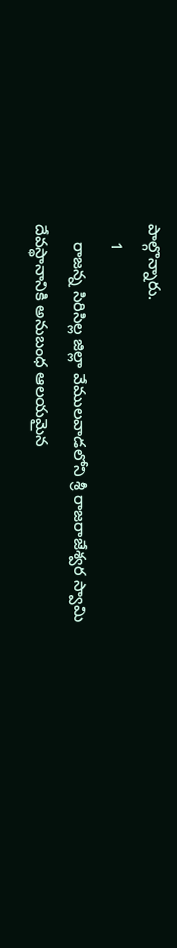పాల్గొన్నారు.
    1
    రాజన్న సిరిసిల్ల జిల్లా వేములవాడలోని శ్రీ రాజరాజేశ్వర స్వామి దేవస్థానానికి అనుబంధ ఆలయమైన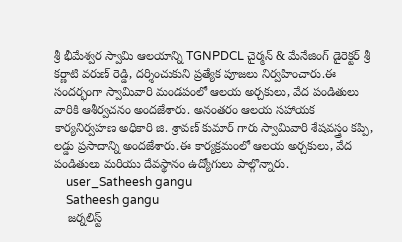శ్రీ భీమేశ్వర స్వామి ఆలయాన్ని TGNPDCL చైర్మన్ & మేనేజింగ్ డైరెక్టర్ శ్రీ కర్ణాటి వరుణ్ రెడ్డి, దర్శించుకుని ప్రత్యేక పూజలు నిర్వహించారు.ఈ సందర్భంగా స్వామివారి మండపంలో ఆలయ అర్చకులు, వేద పండితులు వారికి ఆశీర్వచనం అందజేశారు. అనంతరం ఆలయ సహాయక కార్యనిర్వహణ అధికారి జి. శ్రావణ్ కుమార్ గారు స్వామివారి శేషవస్త్రం కప్పి, లడ్డు ప్రసాదాన్ని అందజేశారు.ఈ కార్యక్రమంలో ఆలయ అర్చకులు, వేద పండితులు మరియు దేవస్థానం ఉద్యోగులు పాల్గొన్నారు.
    user_Satheesh gangu
    Satheesh gangu
    జర్నలిస్ట్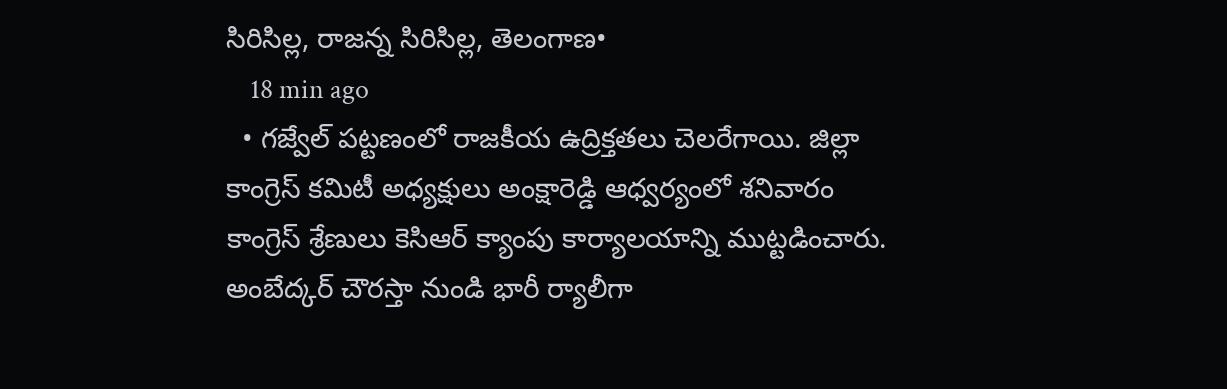సిరిసిల్ల, రాజన్న సిరిసిల్ల, తెలంగాణ•
    18 min ago
  • గజ్వేల్ పట్టణంలో రాజకీయ ఉద్రిక్తతలు చెలరేగాయి. జిల్లా కాంగ్రెస్ కమిటీ అధ్యక్షులు అంక్షారెడ్డి ఆధ్వర్యంలో శనివారం కాంగ్రెస్ శ్రేణులు కెసిఆర్ క్యాంపు కార్యాలయాన్ని ముట్టడించారు. అంబేద్కర్ చౌరస్తా నుండి భారీ ర్యాలీగా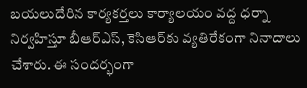బయలుదేరిన కార్యకర్తలు కార్యాలయం వద్ద ధర్నా నిర్వహిస్తూ బీఆర్ఎస్, కెసిఆర్‌కు వ్యతిరేకంగా నినాదాలు చేశారు. ఈ సందర్భంగా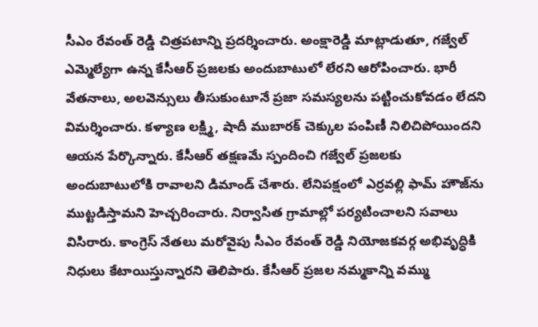సీఎం రేవంత్ రెడ్డి చిత్రపటాన్ని ప్రదర్శించారు. అంక్షారెడ్డి మాట్లాడుతూ, గజ్వేల్ ఎమ్మెల్యేగా ఉన్న కేసీఆర్ ప్రజలకు అందుబాటులో లేరని ఆరోపించారు. భారీ వేతనాలు, అలవెన్సులు తీసుకుంటూనే ప్రజా సమస్యలను పట్టించుకోవడం లేదని విమర్శించారు. కళ్యాణ లక్ష్మి, షాదీ ముబారక్ చెక్కుల పంపిణీ నిలిచిపోయిందని ఆయన పేర్కొన్నారు. కేసీఆర్ తక్షణమే స్పందించి గజ్వేల్ ప్రజలకు అందుబాటులోకి రావాలని డిమాండ్ చేశారు. లేనిపక్షంలో ఎర్రవల్లి ఫామ్ హౌజ్‌ను ముట్టడిస్తామని హెచ్చరించారు. నిర్వాసిత గ్రామాల్లో పర్యటించాలని సవాలు విసిరారు. కాంగ్రెస్ నేతలు మరోవైపు సీఎం రేవంత్ రెడ్డి నియోజకవర్గ అభివృద్ధికి నిధులు కేటాయిస్తున్నారని తెలిపారు. కేసీఆర్ ప్రజల నమ్మకాన్ని వమ్ము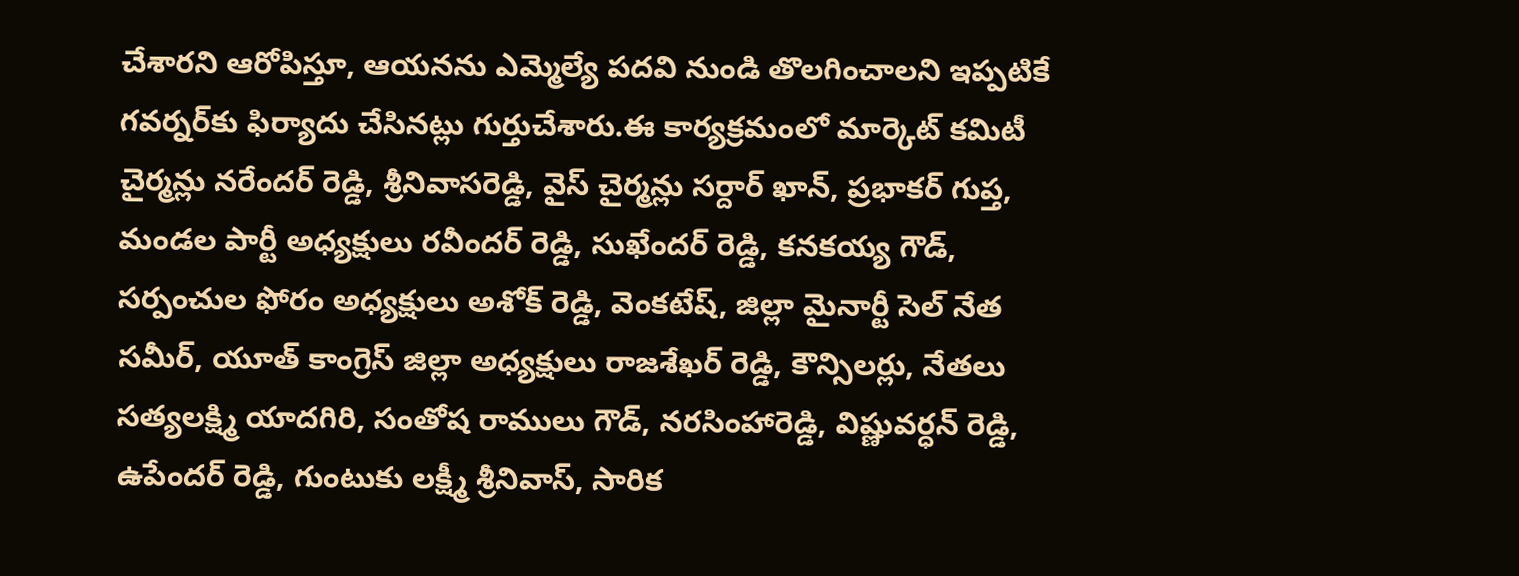చేశారని ఆరోపిస్తూ, ఆయనను ఎమ్మెల్యే పదవి నుండి తొలగించాలని ఇప్పటికే గవర్నర్‌కు ఫిర్యాదు చేసినట్లు గుర్తుచేశారు.ఈ కార్యక్రమంలో మార్కెట్ కమిటీ చైర్మన్లు నరేందర్ రెడ్డి, శ్రీనివాసరెడ్డి, వైస్ చైర్మన్లు సర్దార్ ఖాన్, ప్రభాకర్ గుప్త, మండల పార్టీ అధ్యక్షులు రవీందర్ రెడ్డి, సుఖేందర్ రెడ్డి, కనకయ్య గౌడ్, సర్పంచుల ఫోరం అధ్యక్షులు అశోక్ రెడ్డి, వెంకటేష్, జిల్లా మైనార్టీ సెల్ నేత సమీర్, యూత్ కాంగ్రెస్ జిల్లా అధ్యక్షులు రాజశేఖర్ రెడ్డి, కౌన్సిలర్లు, నేతలు సత్యలక్ష్మి యాదగిరి, సంతోష రాములు గౌడ్, నరసింహారెడ్డి, విష్ణువర్ధన్ రెడ్డి, ఉపేందర్ రెడ్డి, గుంటుకు లక్ష్మీ శ్రీనివాస్, సారిక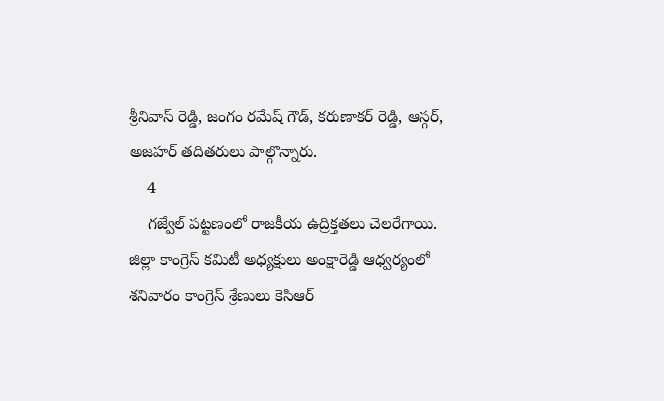శ్రీనివాస్ రెడ్డి, జంగం రమేష్ గౌడ్, కరుణాకర్ రెడ్డి, ఆస్గర్, అజహర్ తదితరులు పాల్గొన్నారు.
    4
    గజ్వేల్ పట్టణంలో రాజకీయ ఉద్రిక్తతలు చెలరేగాయి. జిల్లా కాంగ్రెస్ కమిటీ అధ్యక్షులు అంక్షారెడ్డి ఆధ్వర్యంలో శనివారం కాంగ్రెస్ శ్రేణులు కెసిఆర్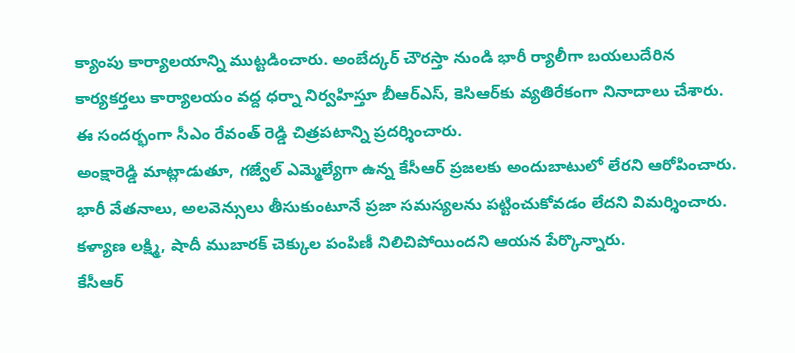క్యాంపు కార్యాలయాన్ని ముట్టడించారు. అంబేద్కర్ చౌరస్తా నుండి భారీ ర్యాలీగా బయలుదేరిన కార్యకర్తలు కార్యాలయం వద్ద ధర్నా నిర్వహిస్తూ బీఆర్ఎస్, కెసిఆర్‌కు వ్యతిరేకంగా నినాదాలు చేశారు. ఈ సందర్భంగా సీఎం రేవంత్ రెడ్డి చిత్రపటాన్ని ప్రదర్శించారు.
అంక్షారెడ్డి మాట్లాడుతూ, గజ్వేల్ ఎమ్మెల్యేగా ఉన్న కేసీఆర్ ప్రజలకు అందుబాటులో లేరని ఆరోపించారు. భారీ వేతనాలు, అలవెన్సులు తీసుకుంటూనే ప్రజా సమస్యలను పట్టించుకోవడం లేదని విమర్శించారు. కళ్యాణ లక్ష్మి, షాదీ ముబారక్ చెక్కుల పంపిణీ నిలిచిపోయిందని ఆయన పేర్కొన్నారు.
కేసీఆర్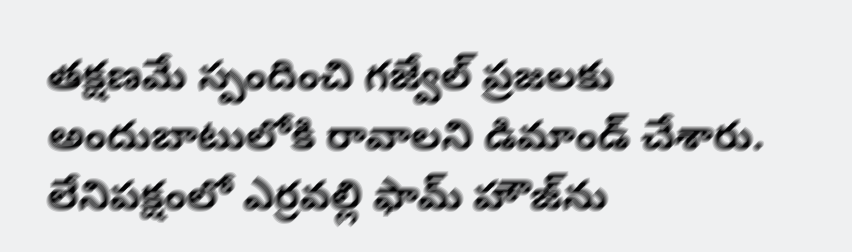తక్షణమే స్పందించి గజ్వేల్ ప్రజలకు అందుబాటులోకి రావాలని డిమాండ్ చేశారు. లేనిపక్షంలో ఎర్రవల్లి ఫామ్ హౌజ్‌ను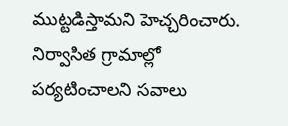ముట్టడిస్తామని హెచ్చరించారు. నిర్వాసిత గ్రామాల్లో పర్యటించాలని సవాలు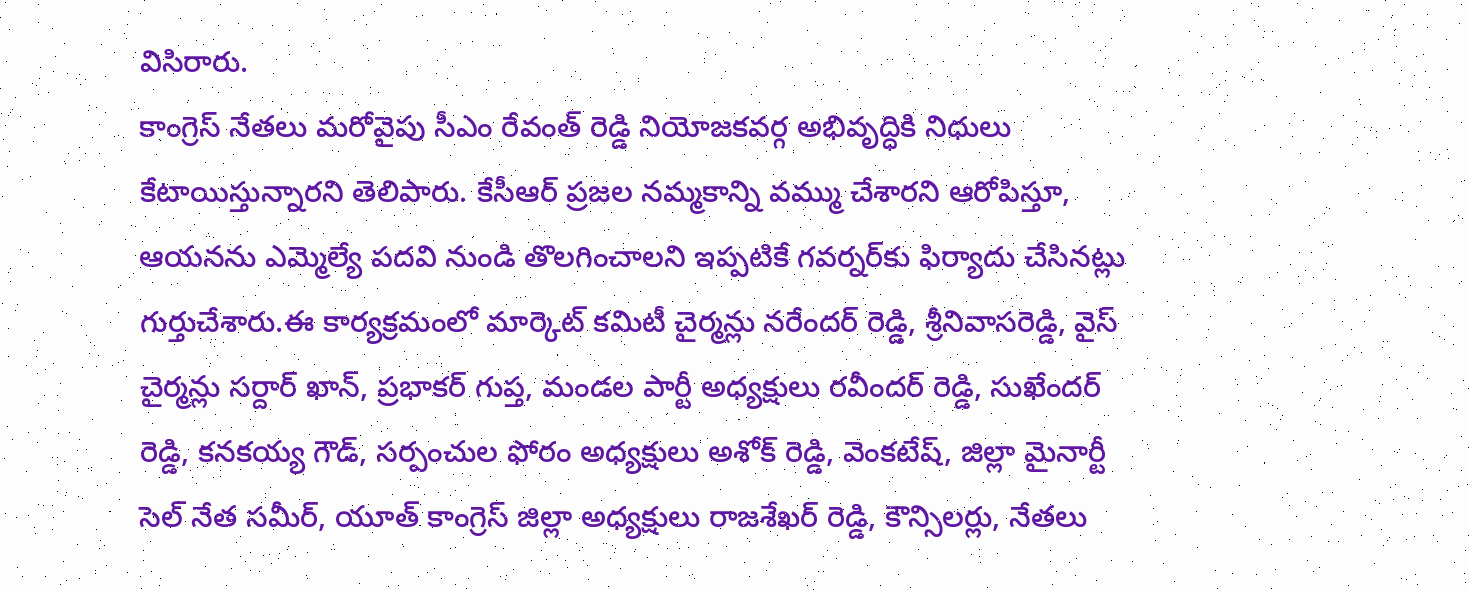విసిరారు.
కాంగ్రెస్ నేతలు మరోవైపు సీఎం రేవంత్ రెడ్డి నియోజకవర్గ అభివృద్ధికి నిధులు కేటాయిస్తున్నారని తెలిపారు. కేసీఆర్ ప్రజల నమ్మకాన్ని వమ్ము చేశారని ఆరోపిస్తూ, ఆయనను ఎమ్మెల్యే పదవి నుండి తొలగించాలని ఇప్పటికే గవర్నర్‌కు ఫిర్యాదు చేసినట్లు గుర్తుచేశారు.ఈ కార్యక్రమంలో మార్కెట్ కమిటీ చైర్మన్లు నరేందర్ రెడ్డి, శ్రీనివాసరెడ్డి, వైస్ చైర్మన్లు సర్దార్ ఖాన్, ప్రభాకర్ గుప్త, మండల పార్టీ అధ్యక్షులు రవీందర్ రెడ్డి, సుఖేందర్ రెడ్డి, కనకయ్య గౌడ్, సర్పంచుల ఫోరం అధ్యక్షులు అశోక్ రెడ్డి, వెంకటేష్, జిల్లా మైనార్టీ సెల్ నేత సమీర్, యూత్ కాంగ్రెస్ జిల్లా అధ్యక్షులు రాజశేఖర్ రెడ్డి, కౌన్సిలర్లు, నేతలు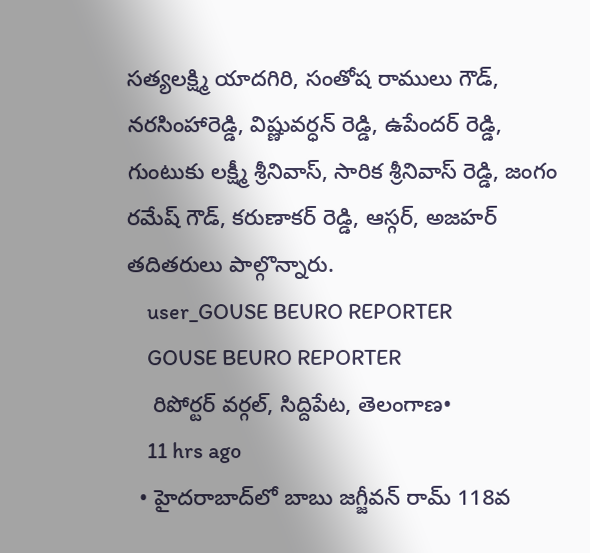సత్యలక్ష్మి యాదగిరి, సంతోష రాములు గౌడ్, నరసింహారెడ్డి, విష్ణువర్ధన్ రెడ్డి, ఉపేందర్ రెడ్డి, గుంటుకు లక్ష్మీ శ్రీనివాస్, సారిక శ్రీనివాస్ రెడ్డి, జంగం రమేష్ గౌడ్, కరుణాకర్ రెడ్డి, ఆస్గర్, అజహర్ తదితరులు పాల్గొన్నారు.
    user_GOUSE BEURO REPORTER
    GOUSE BEURO REPORTER
    రిపోర్టర్ వర్గల్, సిద్దిపేట, తెలంగాణ•
    11 hrs ago
  • హైదరాబాద్‌లో బాబు జగ్జీవన్ రామ్ 118వ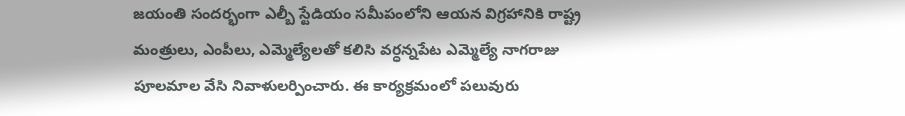జయంతి సందర్భంగా ఎల్బీ స్టేడియం సమీపంలోని ఆయన విగ్రహానికి రాష్ట్ర మంత్రులు, ఎంపీలు, ఎమ్మెల్యేలతో కలిసి వర్ధన్నపేట ఎమ్మెల్యే నాగరాజు పూలమాల వేసి నివాళులర్పించారు. ఈ కార్యక్రమంలో పలువురు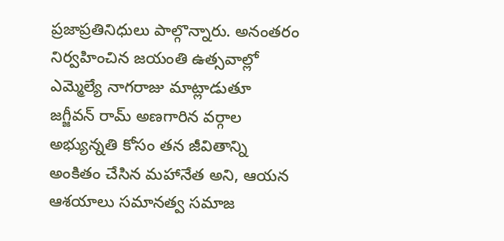ప్రజాప్రతినిధులు పాల్గొన్నారు. అనంతరం నిర్వహించిన జయంతి ఉత్సవాల్లో ఎమ్మెల్యే నాగరాజు మాట్లాడుతూ జగ్జీవన్ రామ్ అణగారిన వర్గాల అభ్యున్నతి కోసం తన జీవితాన్ని అంకితం చేసిన మహానేత అని, ఆయన ఆశయాలు సమానత్వ సమాజ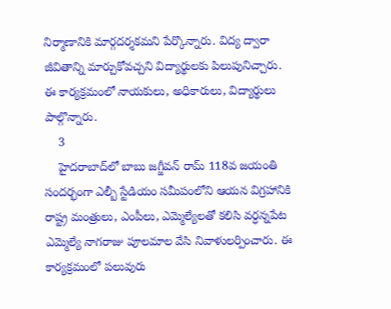నిర్మాణానికి మార్గదర్శకమని పేర్కొన్నారు. విద్య ద్వారా జీవితాన్ని మార్చుకోవచ్చని విద్యార్థులకు పిలుపునిచ్చారు. ఈ కార్యక్రమంలో నాయకులు, అధికారులు, విద్యార్థులు పాల్గొన్నారు.
    3
    హైదరాబాద్‌లో బాబు జగ్జీవన్ రామ్ 118వ జయంతి సందర్భంగా ఎల్బీ స్టేడియం సమీపంలోని ఆయన విగ్రహానికి రాష్ట్ర మంత్రులు, ఎంపీలు, ఎమ్మెల్యేలతో కలిసి వర్ధన్నపేట ఎమ్మెల్యే నాగరాజు పూలమాల వేసి నివాళులర్పించారు. ఈ కార్యక్రమంలో పలువురు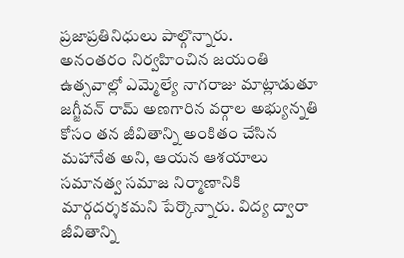ప్రజాప్రతినిధులు పాల్గొన్నారు.
అనంతరం నిర్వహించిన జయంతి ఉత్సవాల్లో ఎమ్మెల్యే నాగరాజు మాట్లాడుతూ జగ్జీవన్ రామ్ అణగారిన వర్గాల అభ్యున్నతి కోసం తన జీవితాన్ని అంకితం చేసిన మహానేత అని, ఆయన ఆశయాలు సమానత్వ సమాజ నిర్మాణానికి మార్గదర్శకమని పేర్కొన్నారు. విద్య ద్వారా జీవితాన్ని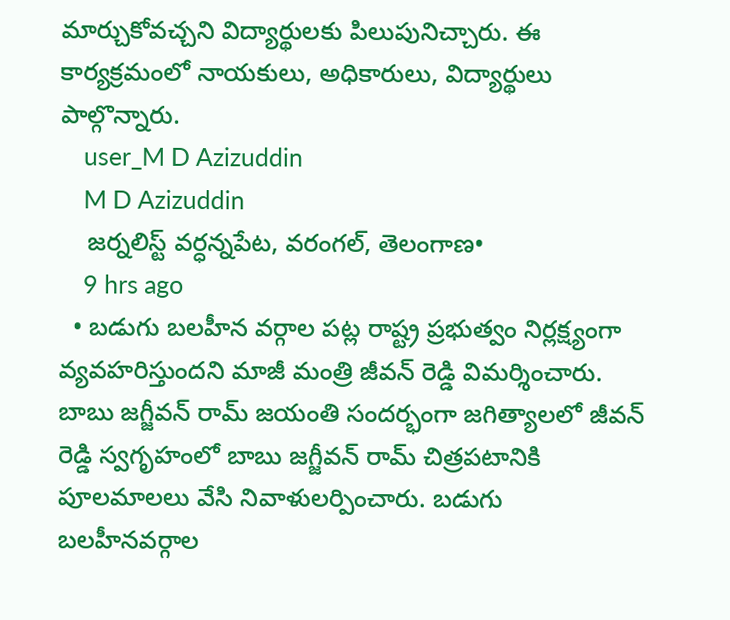మార్చుకోవచ్చని విద్యార్థులకు పిలుపునిచ్చారు. ఈ కార్యక్రమంలో నాయకులు, అధికారులు, విద్యార్థులు పాల్గొన్నారు.
    user_M D Azizuddin
    M D Azizuddin
    జర్నలిస్ట్ వర్ధన్నపేట, వరంగల్, తెలంగాణ•
    9 hrs ago
  • బడుగు బలహీన వర్గాల పట్ల రాష్ట్ర ప్రభుత్వం నిర్లక్ష్యంగా వ్యవహరిస్తుందని మాజీ మంత్రి జీవన్ రెడ్డి విమర్శించారు. బాబు జగ్జీవన్ రామ్ జయంతి సందర్భంగా జగిత్యాలలో జీవన్ రెడ్డి స్వగృహంలో బాబు జగ్జీవన్ రామ్ చిత్రపటానికి పూలమాలలు వేసి నివాళులర్పించారు. బడుగు బలహీనవర్గాల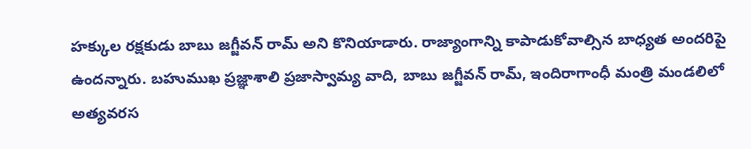హక్కుల రక్షకుడు బాబు జగ్జీవన్ రామ్ అని కొనియాడారు. రాజ్యాంగాన్ని కాపాడుకోవాల్సిన బాధ్యత అందరిపై ఉందన్నారు. బహుముఖ ప్రజ్ఞాశాలి ప్రజాస్వామ్య వాది, బాబు జగ్జీవన్ రామ్, ఇందిరాగాంధీ మంత్రి మండలిలో అత్యవరస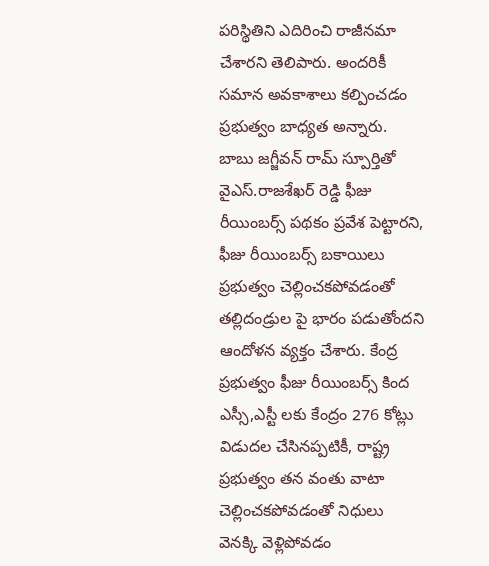పరిస్థితిని ఎదిరించి రాజీనమా చేశారని తెలిపారు. అందరికీ సమాన అవకాశాలు కల్పించడం ప్రభుత్వం బాధ్యత అన్నారు. బాబు జగ్జీవన్ రామ్ స్పూర్తితో వైఎస్.రాజశేఖర్ రెడ్డి ఫీజు రీయింబర్స్ పథకం ప్రవేశ పెట్టారని, ఫీజు రీయింబర్స్ బకాయిలు ప్రభుత్వం చెల్లించకపోవడంతో తల్లిదండ్రుల పై భారం పడుతోందని ఆందోళన వ్యక్తం చేశారు. కేంద్ర ప్రభుత్వం ఫీజు రీయింబర్స్ కింద ఎస్సీ,ఎస్టీ లకు కేంద్రం 276 కోట్లు విడుదల చేసినప్పటికీ, రాష్ట్ర ప్రభుత్వం తన వంతు వాటా చెల్లించకపోవడంతో నిధులు వెనక్కి వెళ్లిపోవడం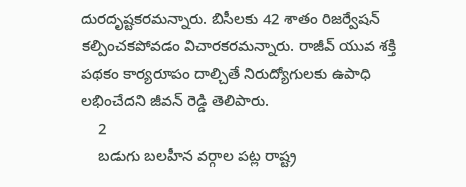దురదృష్టకరమన్నారు. బిసీలకు 42 శాతం రిజర్వేషన్ కల్పించకపోవడం విచారకరమన్నారు. రాజీవ్ యువ శక్తి పథకం కార్యరూపం దాల్చితే నిరుద్యోగులకు ఉపాధి లభించేదని జీవన్ రెడ్డి తెలిపారు.
    2
    బడుగు బలహీన వర్గాల పట్ల రాష్ట్ర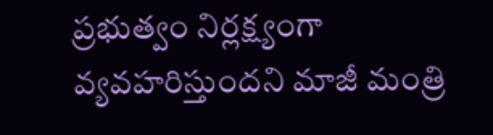ప్రభుత్వం నిర్లక్ష్యంగా వ్యవహరిస్తుందని మాజీ మంత్రి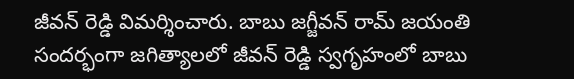జీవన్ రెడ్డి విమర్శించారు. బాబు జగ్జీవన్ రామ్ జయంతి సందర్భంగా జగిత్యాలలో జీవన్ రెడ్డి స్వగృహంలో బాబు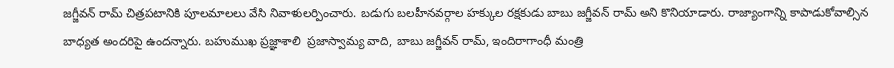జగ్జీవన్ రామ్ చిత్రపటానికి పూలమాలలు వేసి నివాళులర్పించారు. బడుగు బలహీనవర్గాల హక్కుల రక్షకుడు బాబు జగ్జీవన్ రామ్ అని కొనియాడారు. రాజ్యాంగాన్ని కాపాడుకోవాల్సిన బాధ్యత అందరిపై ఉందన్నారు. బహుముఖ ప్రజ్ఞాశాలి  ప్రజాస్వామ్య వాది, బాబు జగ్జీవన్ రామ్, ఇందిరాగాంధీ మంత్రి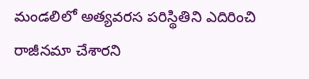మండలిలో అత్యవరస పరిస్థితిని ఎదిరించి రాజీనమా చేశారని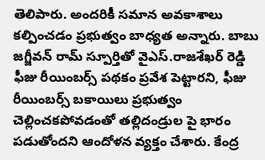తెలిపారు. అందరికీ సమాన అవకాశాలు కల్పించడం ప్రభుత్వం బాధ్యత అన్నారు. బాబు జగ్జీవన్ రామ్ స్పూర్తితో వైఎస్.రాజశేఖర్ రెడ్డి ఫీజు రీయింబర్స్ పథకం ప్రవేశ పెట్టారని, ఫీజు రీయింబర్స్ బకాయిలు ప్రభుత్వం చెల్లించకపోవడంతో తల్లిదండ్రుల పై భారం పడుతోందని ఆందోళన వ్యక్తం చేశారు. కేంద్ర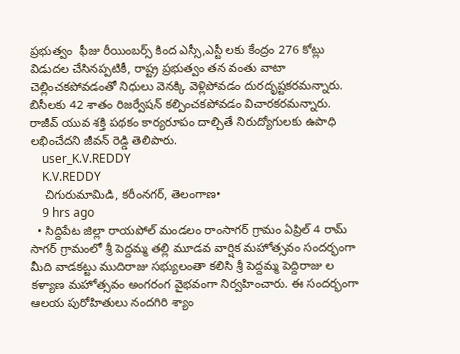ప్రభుత్వం  ఫీజు రీయింబర్స్ కింద ఎస్సీ,ఎస్టీ లకు కేంద్రం 276 కోట్లు విడుదల చేసినప్పటికీ, రాష్ట్ర ప్రభుత్వం తన వంతు వాటా చెల్లించకపోవడంతో నిధులు వెనక్కి వెళ్లిపోవడం దురదృష్టకరమన్నారు. బిసీలకు 42 శాతం రిజర్వేషన్ కల్పించకపోవడం విచారకరమన్నారు. రాజీవ్ యువ శక్తి పథకం కార్యరూపం దాల్చితే నిరుద్యోగులకు ఉపాధి లభించేదని జీవన్ రెడ్డి తెలిపారు.
    user_K.V.REDDY
    K.V.REDDY
    చిగురుమామిడి, కరీంనగర్, తెలంగాణ•
    9 hrs ago
  • సిద్దిపేట జిల్లా రాయపోల్ మండలం రాంసాగర్ గ్రామం ఏప్రిల్ 4 రామ్ సాగర్ గ్రామంలో శ్రీ పెద్దమ్మ తల్లి మూడవ వార్షిక మహోత్సవం సందర్భంగా మీది వాడకట్టు ముదిరాజు సభ్యులంతా కలిసి శ్రీ పెద్దమ్మ పెద్దిరాజు ల కళ్యాణ మహోత్సవం అంగరంగ వైభవంగా నిర్వహించారు. ఈ సందర్భంగా ఆలయ పురోహితులు నందగిరి శ్యాం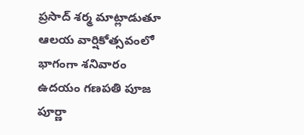ప్రసాద్ శర్మ మాట్లాడుతూ ఆలయ వార్షికోత్సవంలో భాగంగా శనివారం ఉదయం గణపతి పూజ పూర్ణా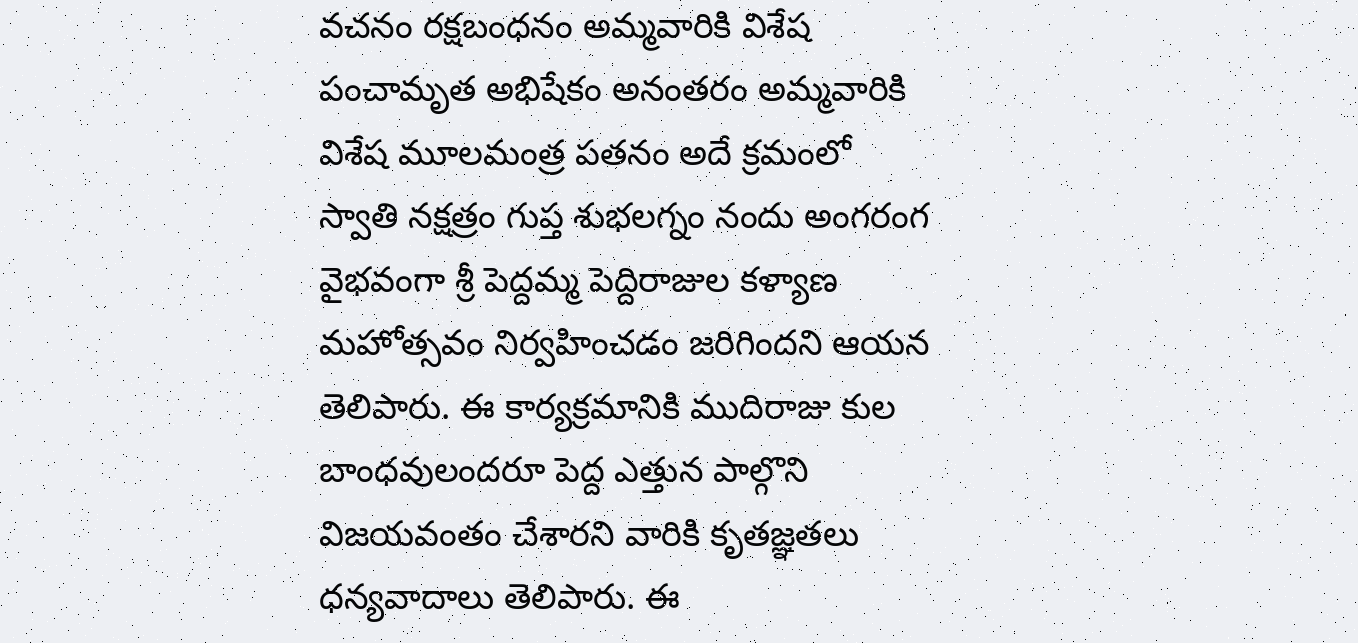వచనం రక్షబంధనం అమ్మవారికి విశేష పంచామృత అభిషేకం అనంతరం అమ్మవారికి విశేష మూలమంత్ర పతనం అదే క్రమంలో స్వాతి నక్షత్రం గుప్త శుభలగ్నం నందు అంగరంగ వైభవంగా శ్రీ పెద్దమ్మ పెద్దిరాజుల కళ్యాణ మహోత్సవం నిర్వహించడం జరిగిందని ఆయన తెలిపారు. ఈ కార్యక్రమానికి ముదిరాజు కుల బాంధవులందరూ పెద్ద ఎత్తున పాల్గొని విజయవంతం చేశారని వారికి కృతజ్ఞతలు ధన్యవాదాలు తెలిపారు. ఈ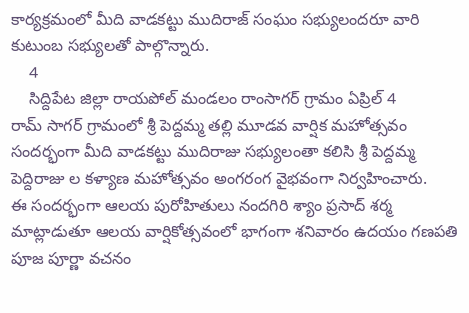కార్యక్రమంలో మీది వాడకట్టు ముదిరాజ్ సంఘం సభ్యులందరూ వారి కుటుంబ సభ్యులతో పాల్గొన్నారు.
    4
    సిద్దిపేట జిల్లా రాయపోల్ మండలం రాంసాగర్ గ్రామం ఏప్రిల్ 4
రామ్ సాగర్ గ్రామంలో శ్రీ పెద్దమ్మ తల్లి మూడవ వార్షిక మహోత్సవం సందర్భంగా మీది వాడకట్టు ముదిరాజు సభ్యులంతా కలిసి శ్రీ పెద్దమ్మ పెద్దిరాజు ల కళ్యాణ మహోత్సవం అంగరంగ వైభవంగా నిర్వహించారు.
ఈ సందర్భంగా ఆలయ పురోహితులు నందగిరి శ్యాం ప్రసాద్ శర్మ మాట్లాడుతూ ఆలయ వార్షికోత్సవంలో భాగంగా శనివారం ఉదయం గణపతి పూజ పూర్ణా వచనం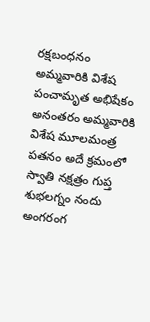రక్షబంధనం అమ్మవారికి విశేష పంచామృత అభిషేకం అనంతరం అమ్మవారికి విశేష మూలమంత్ర పతనం అదే క్రమంలో స్వాతి నక్షత్రం గుప్త శుభలగ్నం నందు అంగరంగ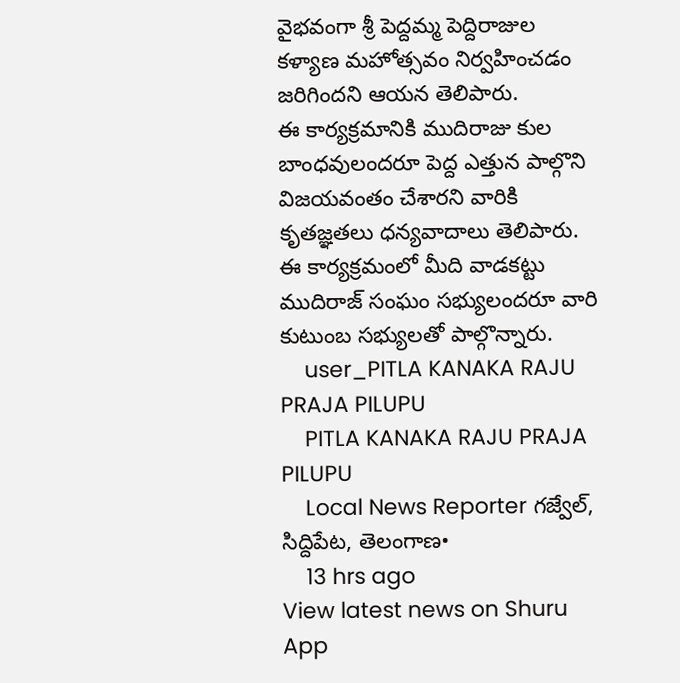వైభవంగా శ్రీ పెద్దమ్మ పెద్దిరాజుల కళ్యాణ మహోత్సవం నిర్వహించడం జరిగిందని ఆయన తెలిపారు.
ఈ కార్యక్రమానికి ముదిరాజు కుల  బాంధవులందరూ పెద్ద ఎత్తున పాల్గొని విజయవంతం చేశారని వారికి కృతజ్ఞతలు ధన్యవాదాలు తెలిపారు. ఈ కార్యక్రమంలో మీది వాడకట్టు ముదిరాజ్ సంఘం సభ్యులందరూ వారి కుటుంబ సభ్యులతో పాల్గొన్నారు.
    user_PITLA KANAKA RAJU PRAJA PILUPU
    PITLA KANAKA RAJU PRAJA PILUPU
    Local News Reporter గజ్వేల్, సిద్దిపేట, తెలంగాణ•
    13 hrs ago
View latest news on Shuru App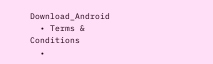Download_Android
  • Terms & Conditions
  •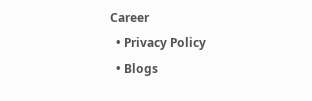Career
  • Privacy Policy
  • Blogs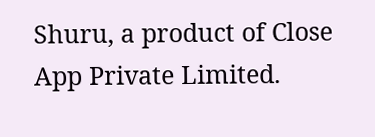Shuru, a product of Close App Private Limited.